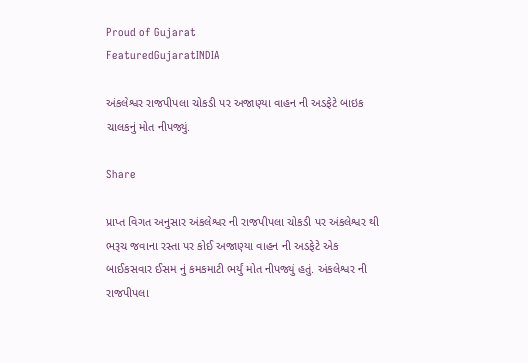Proud of Gujarat
FeaturedGujaratINDIA

અંકલેશ્વર રાજપીપલા ચોકડી પર અજાણ્યા વાહન ની અડફેટે બાઇક ચાલકનું મોત નીપજ્યું.

Share

પ્રાપ્ત વિગત અનુસાર અંકલેશ્વર ની રાજપીપલા ચોકડી પર અંકલેશ્વર થી ભરૂચ જવાના રસ્તા પર કોઈ અજાણ્યા વાહન ની અડફેટે એક બાઈકસવાર ઈસમ નું કમકમાટી ભર્યું મોત નીપજ્યું હતું. અંકલેશ્વર ની રાજપીપલા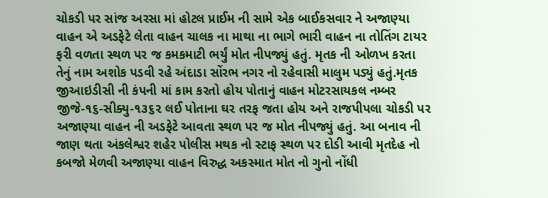ચોકડી પર સાંજ અરસા માં હોટલ પ્રાઈમ ની સામે એક બાઈકસવાર ને અજાણ્યા વાહન એ અડફેટે લેતા વાહન ચાલક ના માથા ના ભાગે ભારી વાહન ના તોતિંગ ટાયર ફરી વળતા સ્થળ પર જ કમકમાટી ભર્યું મોત નીપજ્યું હતું. મૃતક ની ઓળખ કરતા તેનું નામ અશોક પડવી રહે અંદાડા સોંરભ નગર નો રહેવાસી માલુમ પડ્યું હતું.મૃતક જીઆઇડીસી ની કંપની માં કામ કરતો હોય પોતાનું વાહન મોટરસાયકલ નમ્બર જીજે-૧૬-સીક્યુ-૧૩૬૨ લઈ પોતાના ઘર તરફ જતા હોય અને રાજપીપલા ચોકડી પર અજાણ્યા વાહન ની અડફેટે આવતા સ્થળ પર જ મોત નીપજ્યું હતું. આ બનાવ ની જાણ થતા અંકલેશ્વર શહેર પોલીસ મથક નો સ્ટાફ સ્થળ પર દોડી આવી મૃતદેહ નો કબજો મેળવી અજાણ્યા વાહન વિરુદ્ધ અકસ્માત મોત નો ગુનો નોંધી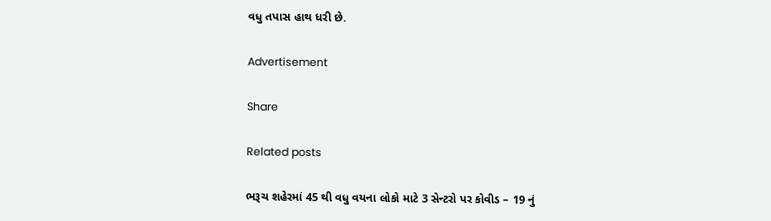વધુ તપાસ હાથ ધરી છે.

Advertisement

Share

Related posts

ભરૂચ શહેરમાં 45 થી વધુ વયના લોકો માટે 3 સેન્ટરો પર કોવીડ – 19 નું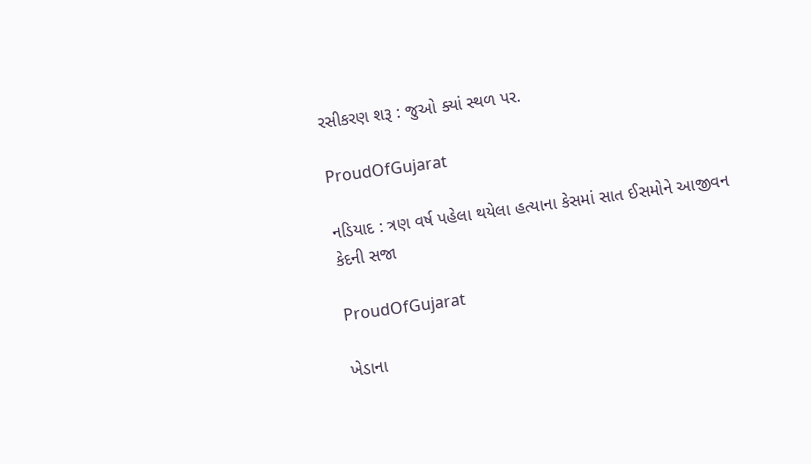રસીકરણ શરૂ : જુઓ ક્યાં સ્થળ પર.

ProudOfGujarat

નડિયાદ : ત્રણ વર્ષ પહેલા થયેલા હત્યાના કેસમાં સાત ઈસમોને આજીવન કેદની સજા

ProudOfGujarat

ખેડાના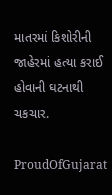માતરમાં કિશોરીની જાહેરમાં હત્યા કરાઈ હોવાની ઘટનાથી ચકચાર.

ProudOfGujarat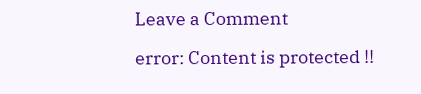Leave a Comment

error: Content is protected !!